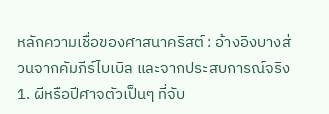หลักความเชื่อของศาสนาคริสต์ : อ้างอิงบางส่วนจากคัมภีร์ไบเบิล และจากประสบการณ์จริง
1. ผีหรือปีศาจตัวเป็นๆ ที่จับ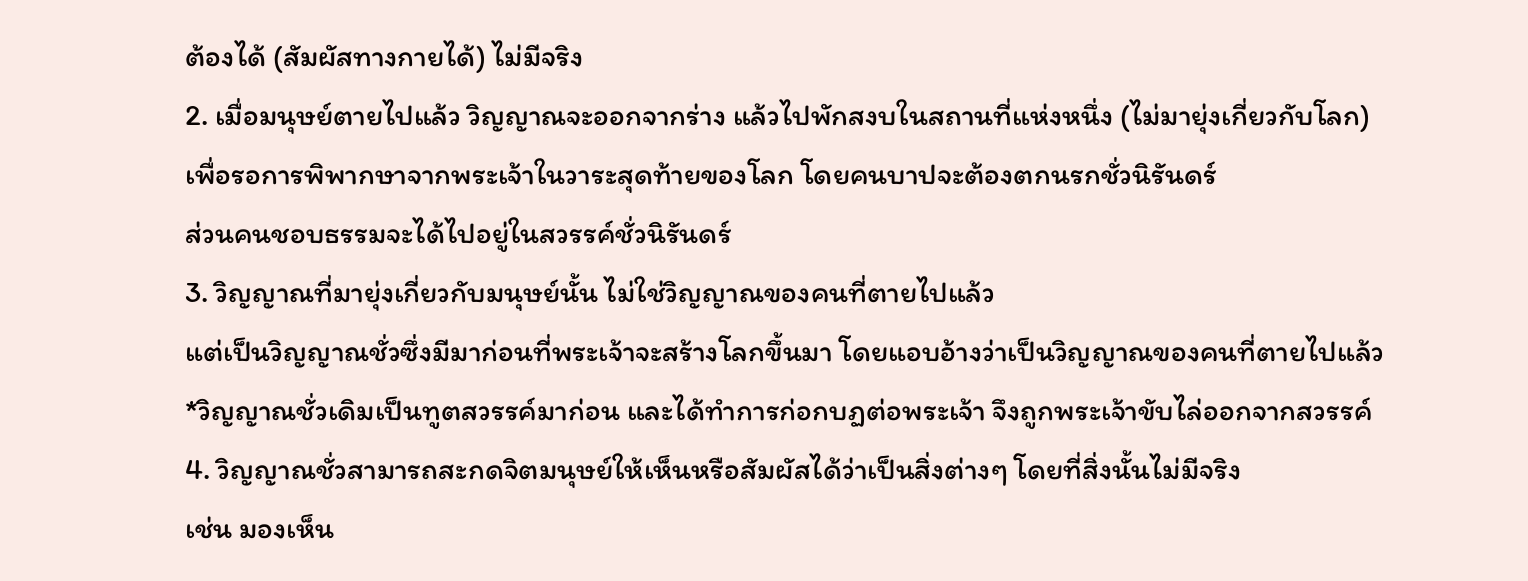ต้องได้ (สัมผัสทางกายได้) ไม่มีจริง
2. เมื่อมนุษย์ตายไปแล้ว วิญญาณจะออกจากร่าง แล้วไปพักสงบในสถานที่แห่งหนึ่ง (ไม่มายุ่งเกี่ยวกับโลก)
เพื่อรอการพิพากษาจากพระเจ้าในวาระสุดท้ายของโลก โดยคนบาปจะต้องตกนรกชั่วนิรันดร์
ส่วนคนชอบธรรมจะได้ไปอยู่ในสวรรค์ชั่วนิรันดร์
3. วิญญาณที่มายุ่งเกี่ยวกับมนุษย์นั้น ไม่ใช่วิญญาณของคนที่ตายไปแล้ว
แต่เป็นวิญญาณชั่วซึ่งมีมาก่อนที่พระเจ้าจะสร้างโลกขึ้นมา โดยแอบอ้างว่าเป็นวิญญาณของคนที่ตายไปแล้ว
*วิญญาณชั่วเดิมเป็นทูตสวรรค์มาก่อน และได้ทำการก่อกบฏต่อพระเจ้า จึงถูกพระเจ้าขับไล่ออกจากสวรรค์
4. วิญญาณชั่วสามารถสะกดจิตมนุษย์ให้เห็นหรือสัมผัสได้ว่าเป็นสิ่งต่างๆ โดยที่สิ่งนั้นไม่มีจริง
เช่น มองเห็น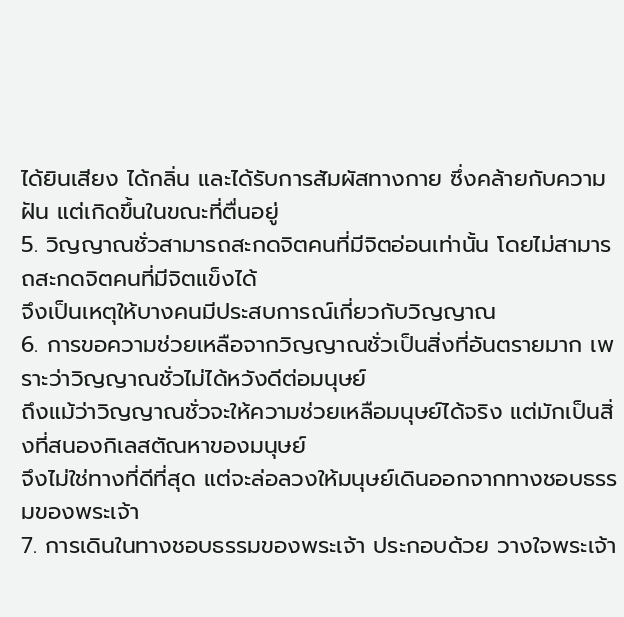ได้ยินเสียง ได้กลิ่น และได้รับการสัมผัสทางกาย ซึ่งคล้ายกับความฝัน แต่เกิดขึ้นในขณะที่ตื่นอยู่
5. วิญญาณชั่วสามารถสะกดจิตคนที่มีจิตอ่อนเท่านั้น โดยไม่สามารถสะกดจิตคนที่มีจิตแข็งได้
จึงเป็นเหตุให้บางคนมีประสบการณ์เกี่ยวกับวิญญาณ
6. การขอความช่วยเหลือจากวิญญาณชั่วเป็นสิ่งที่อันตรายมาก เพราะว่าวิญญาณชั่วไม่ได้หวังดีต่อมนุษย์
ถึงแม้ว่าวิญญาณชั่วจะให้ความช่วยเหลือมนุษย์ได้จริง แต่มักเป็นสิ่งที่สนองกิเลสตัณหาของมนุษย์
จึงไม่ใช่ทางที่ดีที่สุด แต่จะล่อลวงให้มนุษย์เดินออกจากทางชอบธรรมของพระเจ้า
7. การเดินในทางชอบธรรมของพระเจ้า ประกอบด้วย วางใจพระเจ้า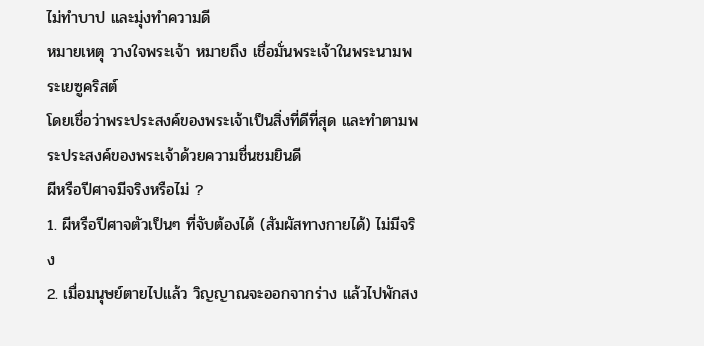ไม่ทำบาป และมุ่งทำความดี
หมายเหตุ วางใจพระเจ้า หมายถึง เชื่อมั่นพระเจ้าในพระนามพระเยซูคริสต์
โดยเชื่อว่าพระประสงค์ของพระเจ้าเป็นสิ่งที่ดีที่สุด และทำตามพระประสงค์ของพระเจ้าด้วยความชื่นชมยินดี
ผีหรือปีศาจมีจริงหรือไม่ ?
1. ผีหรือปีศาจตัวเป็นๆ ที่จับต้องได้ (สัมผัสทางกายได้) ไม่มีจริง
2. เมื่อมนุษย์ตายไปแล้ว วิญญาณจะออกจากร่าง แล้วไปพักสง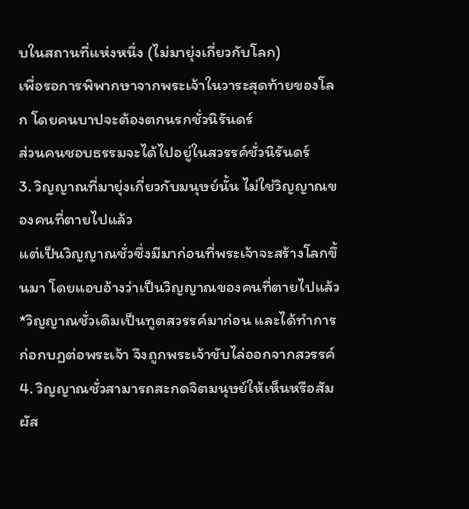บในสถานที่แห่งหนึ่ง (ไม่มายุ่งเกี่ยวกับโลก)
เพื่อรอการพิพากษาจากพระเจ้าในวาระสุดท้ายของโลก โดยคนบาปจะต้องตกนรกชั่วนิรันดร์
ส่วนคนชอบธรรมจะได้ไปอยู่ในสวรรค์ชั่วนิรันดร์
3. วิญญาณที่มายุ่งเกี่ยวกับมนุษย์นั้น ไม่ใช่วิญญาณของคนที่ตายไปแล้ว
แต่เป็นวิญญาณชั่วซึ่งมีมาก่อนที่พระเจ้าจะสร้างโลกขึ้นมา โดยแอบอ้างว่าเป็นวิญญาณของคนที่ตายไปแล้ว
*วิญญาณชั่วเดิมเป็นทูตสวรรค์มาก่อน และได้ทำการก่อกบฏต่อพระเจ้า จึงถูกพระเจ้าขับไล่ออกจากสวรรค์
4. วิญญาณชั่วสามารถสะกดจิตมนุษย์ให้เห็นหรือสัมผัส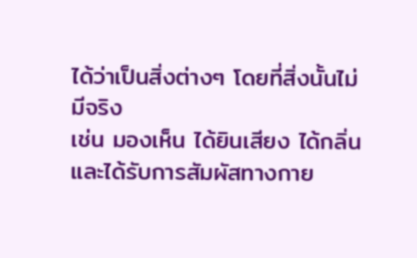ได้ว่าเป็นสิ่งต่างๆ โดยที่สิ่งนั้นไม่มีจริง
เช่น มองเห็น ได้ยินเสียง ได้กลิ่น และได้รับการสัมผัสทางกาย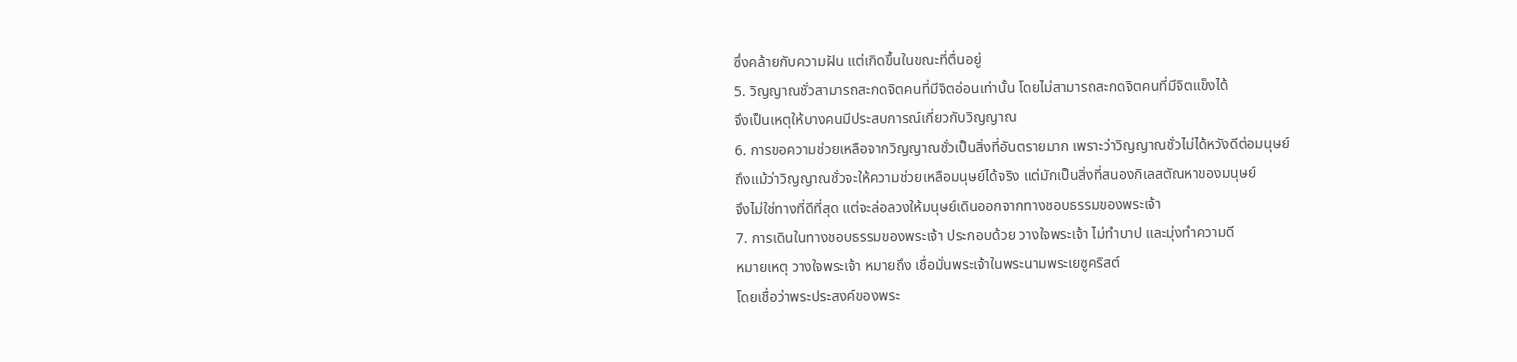ซึ่งคล้ายกับความฝัน แต่เกิดขึ้นในขณะที่ตื่นอยู่
5. วิญญาณชั่วสามารถสะกดจิตคนที่มีจิตอ่อนเท่านั้น โดยไม่สามารถสะกดจิตคนที่มีจิตแข็งได้
จึงเป็นเหตุให้บางคนมีประสบการณ์เกี่ยวกับวิญญาณ
6. การขอความช่วยเหลือจากวิญญาณชั่วเป็นสิ่งที่อันตรายมาก เพราะว่าวิญญาณชั่วไม่ได้หวังดีต่อมนุษย์
ถึงแม้ว่าวิญญาณชั่วจะให้ความช่วยเหลือมนุษย์ได้จริง แต่มักเป็นสิ่งที่สนองกิเลสตัณหาของมนุษย์
จึงไม่ใช่ทางที่ดีที่สุด แต่จะล่อลวงให้มนุษย์เดินออกจากทางชอบธรรมของพระเจ้า
7. การเดินในทางชอบธรรมของพระเจ้า ประกอบด้วย วางใจพระเจ้า ไม่ทำบาป และมุ่งทำความดี
หมายเหตุ วางใจพระเจ้า หมายถึง เชื่อมั่นพระเจ้าในพระนามพระเยซูคริสต์
โดยเชื่อว่าพระประสงค์ของพระ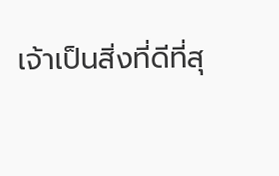เจ้าเป็นสิ่งที่ดีที่สุ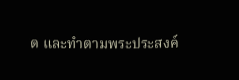ด และทำตามพระประสงค์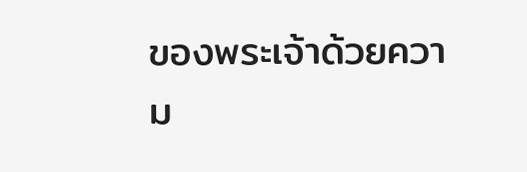ของพระเจ้าด้วยความ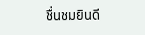ชื่นชมยินดี